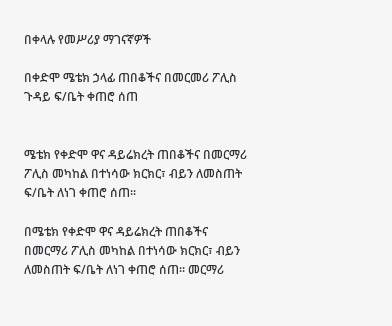በቀላሉ የመሥሪያ ማገናኛዎች

በቀድሞ ሜቴክ ኃላፊ ጠበቆችና በመርመሪ ፖሊስ ጉዳይ ፍ/ቤት ቀጠሮ ሰጠ


ሜቴክ የቀድሞ ዋና ዳይሬክረት ጠበቆችና በመርማሪ ፖሊስ መካከል በተነሳው ክርክር፣ ብይን ለመስጠት ፍ/ቤት ለነገ ቀጠሮ ሰጠ፡፡

በሜቴክ የቀድሞ ዋና ዳይሬክረት ጠበቆችና በመርማሪ ፖሊስ መካከል በተነሳው ክርክር፣ ብይን ለመስጠት ፍ/ቤት ለነገ ቀጠሮ ሰጠ፡፡ መርማሪ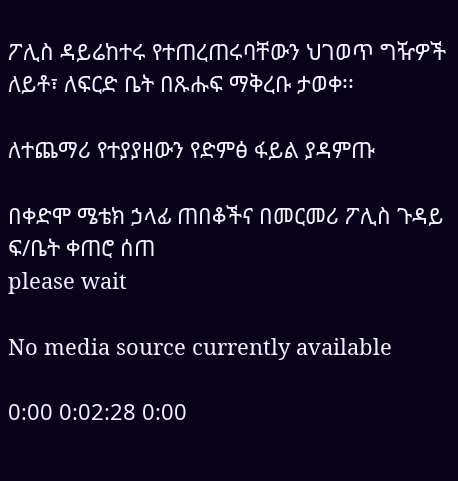ፖሊስ ዳይሬከተሩ የተጠረጠሩባቸውን ህገወጥ ግዥዎች ለይቶ፣ ለፍርድ ቤት በጹሑፍ ማቅረቡ ታወቀ፡፡

ለተጨማሪ የተያያዘውን የድምፅ ፋይል ያዳምጡ

በቀድሞ ሜቴክ ኃላፊ ጠበቆችና በመርመሪ ፖሊስ ጉዳይ ፍ/ቤት ቀጠሮ ሰጠ
please wait

No media source currently available

0:00 0:02:28 0:00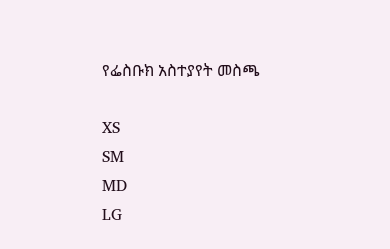የፌስቡክ አስተያየት መስጫ

XS
SM
MD
LG